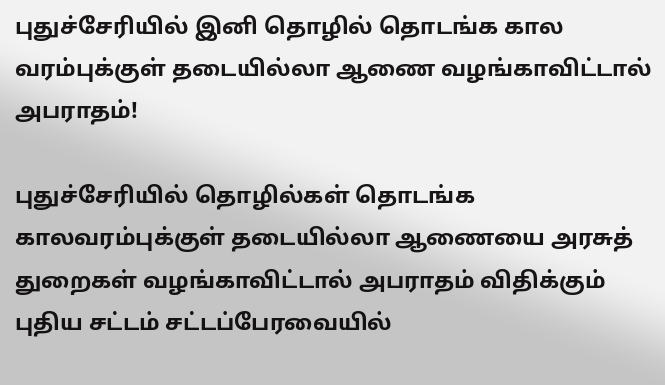புதுச்சேரியில் இனி தொழில் தொடங்க கால வரம்புக்குள் தடையில்லா ஆணை வழங்காவிட்டால் அபராதம்!

புதுச்சேரியில் தொழில்கள் தொடங்க காலவரம்புக்குள் தடையில்லா ஆணையை அரசுத் துறைகள் வழங்காவிட்டால் அபராதம் விதிக்கும் புதிய சட்டம் சட்டப்பேரவையில்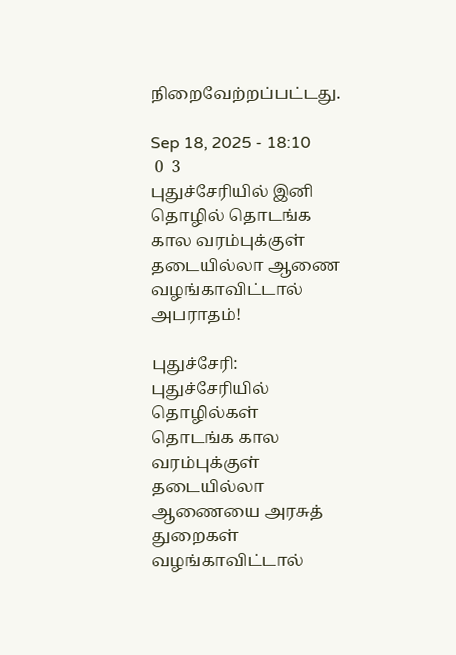நிறைவேற்றப்பட்டது.

Sep 18, 2025 - 18:10
 0  3
புதுச்சேரியில் இனி தொழில் தொடங்க கால வரம்புக்குள் தடையில்லா ஆணை வழங்காவிட்டால் அபராதம்!

புதுச்சேரி: புதுச்சேரியில் தொழில்கள் தொடங்க கால வரம்புக்குள் தடையில்லா ஆணையை அரசுத் துறைகள் வழங்காவிட்டால்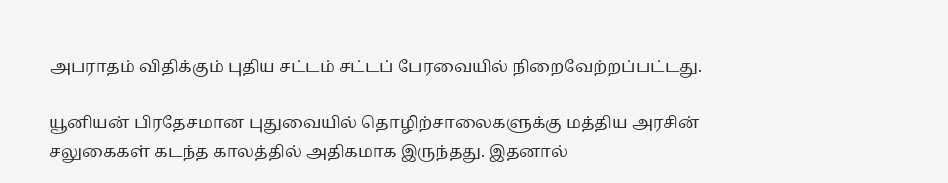அபராதம் விதிக்கும் புதிய சட்டம் சட்டப் பேரவையில் நிறைவேற்றப்பட்டது.

யூனியன் பிரதேசமான புதுவையில் தொழிற்சாலைகளுக்கு மத்திய அரசின் சலுகைகள் கடந்த காலத்தில் அதிகமாக இருந்தது. இதனால்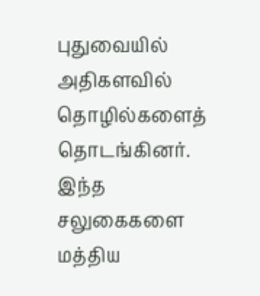புதுவையில் அதிகளவில் தொழில்களைத் தொடங்கினர். இந்த சலுகைகளை மத்திய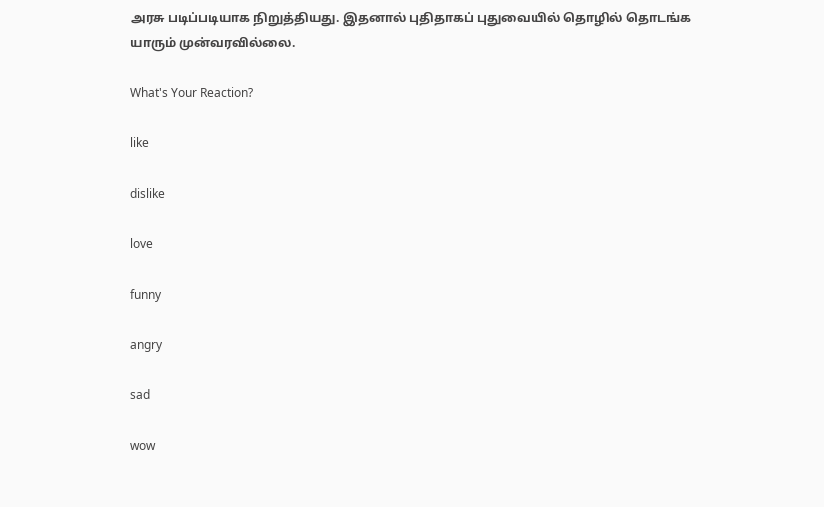அரசு படிப்படியாக நிறுத்தியது. இதனால் புதிதாகப் புதுவையில் தொழில் தொடங்க யாரும் முன்வரவில்லை.

What's Your Reaction?

like

dislike

love

funny

angry

sad

wow